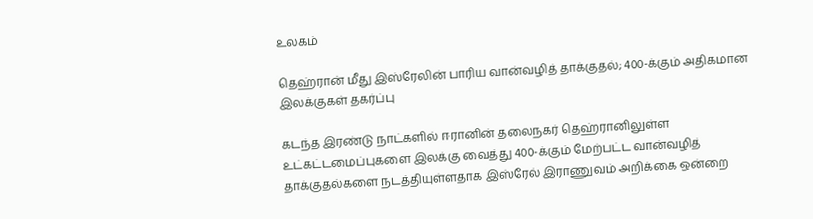உலகம்

தெஹ்ரான் மீது இஸ்ரேலின் பாரிய வான்வழித் தாக்குதல்; 400-க்கும் அதிகமான இலக்குகள் தகர்ப்பு

கடந்த இரண்டு நாட்களில் ஈரானின் தலைநகர் தெஹ்ரானிலுள்ள உட்கட்டமைப்புகளை இலக்கு வைத்து 400-க்கும் மேற்பட்ட வான்வழித் தாக்குதல்களை நடத்தியுள்ளதாக இஸ்ரேல் இராணுவம் அறிக்கை ஒன்றை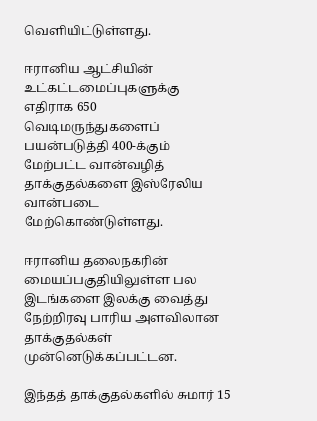வெளியிட்டுள்ளது.

ஈரானிய ஆட்சியின் உட்கட்டமைப்புகளுக்கு எதிராக 650 வெடிமருந்துகளைப் பயன்படுத்தி 400-க்கும் மேற்பட்ட வான்வழித் தாக்குதல்களை இஸ்ரேலிய வான்படை மேற்கொண்டுள்ளது.

ஈரானிய தலைநகரின் மையப்பகுதியிலுள்ள பல இடங்களை இலக்கு வைத்து நேற்றிரவு பாரிய அளவிலான தாக்குதல்கள் முன்னெடுக்கப்பட்டன.

இந்தத் தாக்குதல்களில் சுமார் 15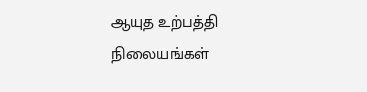ஆயுத உற்பத்தி நிலையங்கள்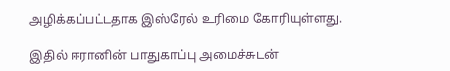அழிக்கப்பட்டதாக இஸ்ரேல் உரிமை கோரியுள்ளது.

இதில் ஈரானின் பாதுகாப்பு அமைச்சுடன்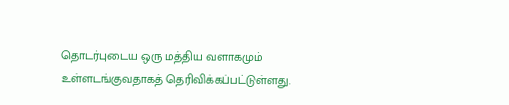தொடர்புடைய ஒரு மத்திய வளாகமும் உள்ளடங்குவதாகத் தெரிவிக்கப்பட்டுள்ளது.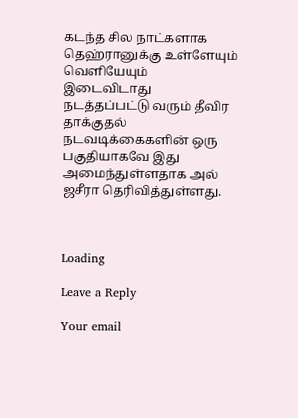கடந்த சில நாட்களாக தெஹ்ரானுக்கு உள்ளேயும் வெளியேயும் இடைவிடாது நடத்தப்பட்டு வரும் தீவிர தாக்குதல் நடவடிக்கைகளின் ஒரு பகுதியாகவே இது அமைந்துள்ளதாக அல் ஜசீரா தெரிவித்துள்ளது.



Loading

Leave a Reply

Your email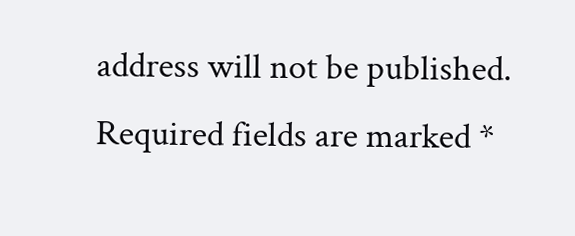address will not be published. Required fields are marked *